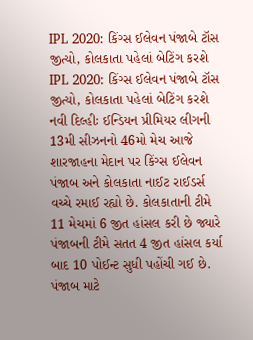IPL 2020: કિંગ્સ ઈલેવન પંજાબે ટૉસ જીત્યો, કોલકાતા પહેલાં બેટિંગ કરશે
IPL 2020: કિંગ્સ ઈલેવન પંજાબે ટૉસ જીત્યો, કોલકાતા પહેલાં બેટિંગ કરશે
નવી દિલ્હીઃ ઈન્ડિયન પ્રીમિયર લીગની 13મી સીઝનનો 46મો મેચ આજે શારજાહના મેદાન પર કિંગ્સ ઈલેવન પંજાબ અને કોલકાતા નાઈટ રાઈડર્સ વચ્ચે રમાઈ રહ્યો છે. કોલકાતાની ટીમે 11 મેચમાં 6 જીત હાંસલ કરી છે જ્યારે પંજાબની ટીમે સતત 4 જીત હાંસલ કર્યા બાદ 10 પોઈન્ટ સુધી પહોંચી ગઈ છે. પંજાબ માટે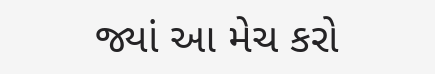જ્યાં આ મેચ કરો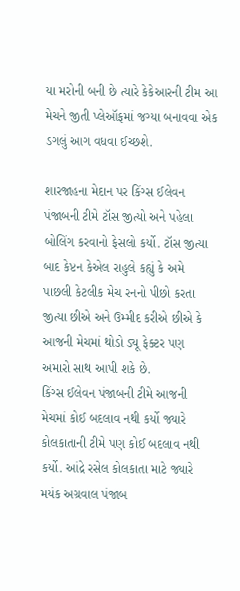યા મરોની બની છે ત્યારે કેકેઆરની ટીમ આ મેચને જીતી પ્લેઑફમાં જગ્યા બનાવવા એક ડગલું આગ વધવા ઈચ્છશે.

શારજાહના મેદાન પર કિંગ્સ ઈલેવન પંજાબની ટીમે ટૉસ જીત્યો અને પહેલા બોલિંગ કરવાનો ફેસલો કર્યો. ટૉસ જીત્યા બાદ કેપ્ટન કેએલ રાહુલે કહ્યું કે અમે પાછલી કેટલીક મેચ રનનો પીછો કરતા જીત્યા છીએ અને ઉમ્મીદ કરીએ છીએ કે આજની મેચમાં થોડો ડ્યૂ ફેક્ટર પણ અમારો સાથ આપી શકે છે.
કિંગ્સ ઈલેવન પંજાબની ટીમે આજની મેચમાં કોઈ બદલાવ નથી કર્યો જ્યારે કોલકાતાની ટીમે પણ કોઈ બદલાવ નથી કર્યો. આંદ્રે રસેલ કોલકાતા માટે જ્યારે મયંક અગ્રવાલ પંજાબ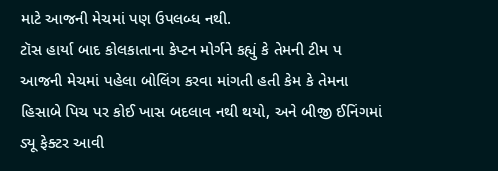માટે આજની મેચમાં પણ ઉપલબ્ધ નથી.
ટૉસ હાર્યા બાદ કોલકાતાના કેપ્ટન મોર્ગને કહ્યું કે તેમની ટીમ પ આજની મેચમાં પહેલા બોલિંગ કરવા માંગતી હતી કેમ કે તેમના હિસાબે પિચ પર કોઈ ખાસ બદલાવ નથી થયો, અને બીજી ઈનિંગમાં ડ્યૂ ફેક્ટર આવી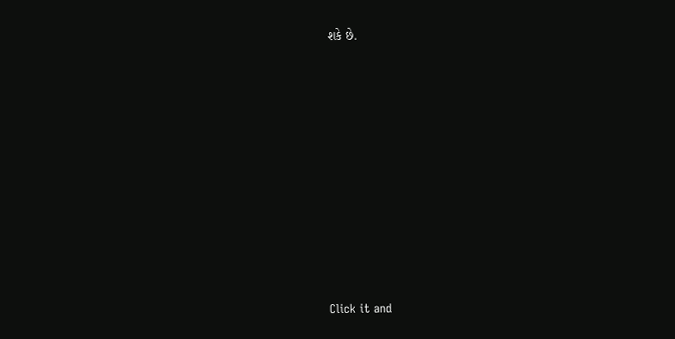શકે છે.












Click it and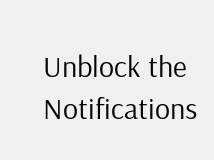Unblock the Notifications